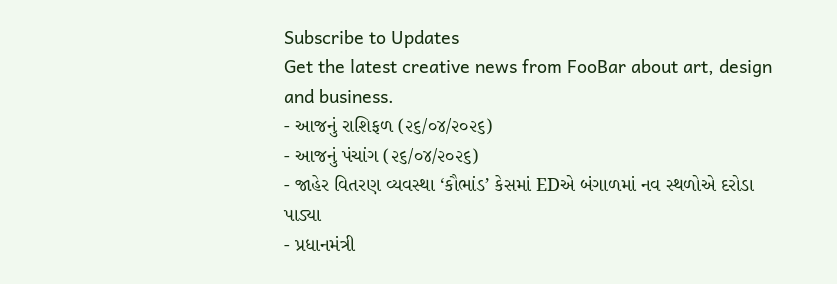Subscribe to Updates
Get the latest creative news from FooBar about art, design and business.
- આજનું રાશિફળ (૨૬/૦૪/૨૦૨૬)
- આજનું પંચાંગ (૨૬/૦૪/૨૦૨૬)
- જાહેર વિતરણ વ્યવસ્થા ‘કૌભાંડ’ કેસમાં EDએ બંગાળમાં નવ સ્થળોએ દરોડા પાડ્યા
- પ્રધાનમંત્રી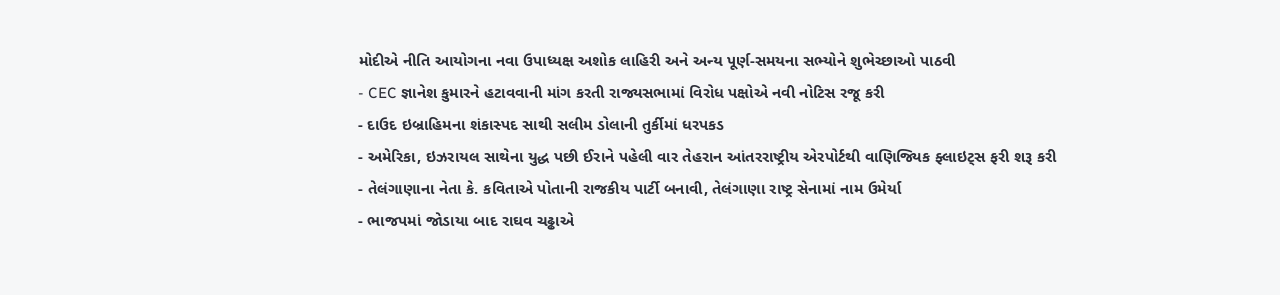મોદીએ નીતિ આયોગના નવા ઉપાધ્યક્ષ અશોક લાહિરી અને અન્ય પૂર્ણ-સમયના સભ્યોને શુભેચ્છાઓ પાઠવી
- CEC જ્ઞાનેશ કુમારને હટાવવાની માંગ કરતી રાજ્યસભામાં વિરોધ પક્ષોએ નવી નોટિસ રજૂ કરી
- દાઉદ ઇબ્રાહિમના શંકાસ્પદ સાથી સલીમ ડોલાની તુર્કીમાં ધરપકડ
- અમેરિકા, ઇઝરાયલ સાથેના યુદ્ધ પછી ઈરાને પહેલી વાર તેહરાન આંતરરાષ્ટ્રીય એરપોર્ટથી વાણિજ્યિક ફ્લાઇટ્સ ફરી શરૂ કરી
- તેલંગાણાના નેતા કે. કવિતાએ પોતાની રાજકીય પાર્ટી બનાવી, તેલંગાણા રાષ્ટ્ર સેનામાં નામ ઉમેર્યા
- ભાજપમાં જોડાયા બાદ રાઘવ ચઢ્ઢાએ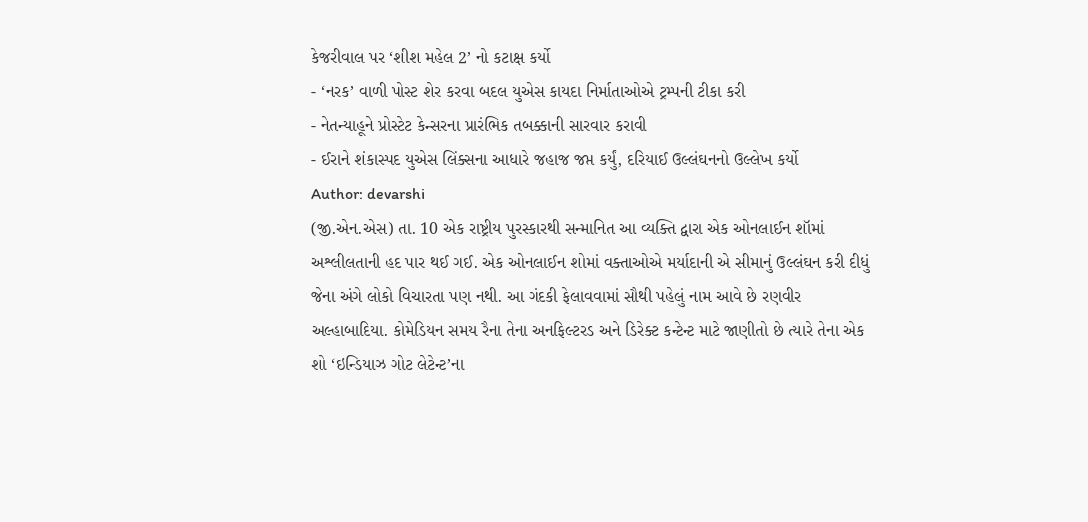કેજરીવાલ પર ‘શીશ મહેલ 2’ નો કટાક્ષ કર્યો
- ‘નરક’ વાળી પોસ્ટ શેર કરવા બદલ યુએસ કાયદા નિર્માતાઓએ ટ્રમ્પની ટીકા કરી
- નેતન્યાહૂને પ્રોસ્ટેટ કેન્સરના પ્રારંભિક તબક્કાની સારવાર કરાવી
- ઈરાને શંકાસ્પદ યુએસ લિંક્સના આધારે જહાજ જપ્ત કર્યું, દરિયાઈ ઉલ્લંઘનનો ઉલ્લેખ કર્યો
Author: devarshi
(જી.એન.એસ) તા. 10 એક રાષ્ટ્રીય પુરસ્કારથી સન્માનિત આ વ્યક્તિ દ્વારા એક ઓનલાઈન શૉમાં અશ્લીલતાની હદ પાર થઈ ગઈ. એક ઓનલાઈન શોમાં વક્તાઓએ મર્યાદાની એ સીમાનું ઉલ્લંઘન કરી દીધું જેના અંગે લોકો વિચારતા પણ નથી. આ ગંદકી ફેલાવવામાં સૌથી પહેલું નામ આવે છે રણવીર અલ્હાબાદિયા. કોમેડિયન સમય રૈના તેના અનફિલ્ટરડ અને ડિરેક્ટ કન્ટેન્ટ માટે જાણીતો છે ત્યારે તેના એક શો ‘ઇન્ડિયાઝ ગોટ લેટેન્ટ’ના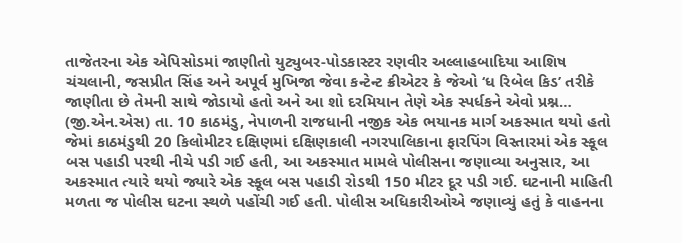તાજેતરના એક એપિસોડમાં જાણીતો યુટ્યુબર-પોડકાસ્ટર રણવીર અલ્લાહબાદિયા આશિષ ચંચલાની, જસપ્રીત સિંહ અને અપૂર્વ મુખિજા જેવા કન્ટેન્ટ ક્રીએટર કે જેઓ ‘ધ રિબેલ કિડ’ તરીકે જાણીતા છે તેમની સાથે જોડાયો હતો અને આ શો દરમિયાન તેણે એક સ્પર્ધકને એવો પ્રશ્ન…
(જી.એન.એસ) તા. 10 કાઠમંડુ, નેપાળની રાજધાની નજીક એક ભયાનક માર્ગ અકસ્માત થયો હતો જેમાં કાઠમંડુથી 20 કિલોમીટર દક્ષિણમાં દક્ષિણકાલી નગરપાલિકાના ફારપિંગ વિસ્તારમાં એક સ્કૂલ બસ પહાડી પરથી નીચે પડી ગઈ હતી, આ અકસ્માત મામલે પોલીસના જણાવ્યા અનુસાર, આ અકસ્માત ત્યારે થયો જ્યારે એક સ્કૂલ બસ પહાડી રોડથી 150 મીટર દૂર પડી ગઈ. ઘટનાની માહિતી મળતા જ પોલીસ ઘટના સ્થળે પહોંચી ગઈ હતી. પોલીસ અધિકારીઓએ જણાવ્યું હતું કે વાહનના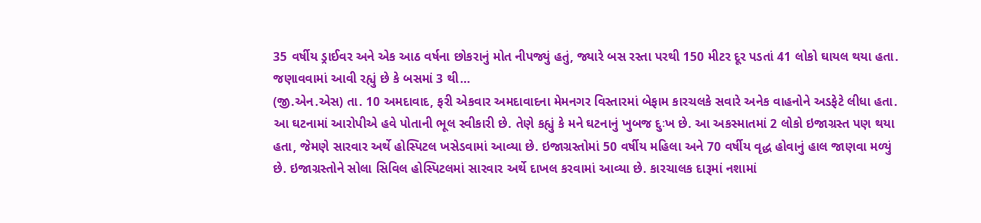35 વર્ષીય ડ્રાઈવર અને એક આઠ વર્ષના છોકરાનું મોત નીપજ્યું હતું, જ્યારે બસ રસ્તા પરથી 150 મીટર દૂર પડતાં 41 લોકો ઘાયલ થયા હતા. જણાવવામાં આવી રહ્યું છે કે બસમાં 3 થી…
(જી.એન.એસ) તા. 10 અમદાવાદ, ફરી એકવાર અમદાવાદના મેમનગર વિસ્તારમાં બેફામ કારચલકે સવારે અનેક વાહનોને અડફેટે લીધા હતા. આ ઘટનામાં આરોપીએ હવે પોતાની ભૂલ સ્વીકારી છે. તેણે કહ્યું કે મને ઘટનાનું ખુબજ દુઃખ છે. આ અકસ્માતમાં 2 લોકો ઇજાગ્રસ્ત પણ થયા હતા, જેમણે સારવાર અર્થે હોસ્પિટલ ખસેડવામાં આવ્યા છે. ઇજાગ્રસ્તોમાં 50 વર્ષીય મહિલા અને 70 વર્ષીય વૃદ્ધ હોવાનું હાલ જાણવા મળ્યું છે. ઇજાગ્રસ્તોને સોલા સિવિલ હોસ્પિટલમાં સારવાર અર્થે દાખલ કરવામાં આવ્યા છે. કારચાલક દારૂમાં નશામાં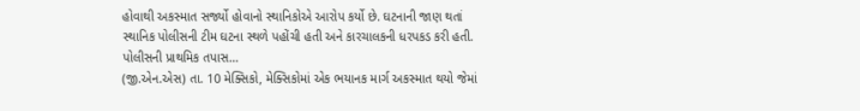હોવાથી અકસ્માત સર્જ્યો હોવાનો સ્થાનિકોએ આરોપ કર્યો છે. ઘટનાની જાણ થતાં સ્થાનિક પોલીસની ટીમ ઘટના સ્થળે પહોંચી હતી અને કારચાલકની ધરપકડ કરી હતી. પોલીસની પ્રાથમિક તપાસ…
(જી.એન.એસ) તા. 10 મેક્સિકો, મેક્સિકોમાં એક ભયાનક માર્ગ અકસ્માત થયો જેમાં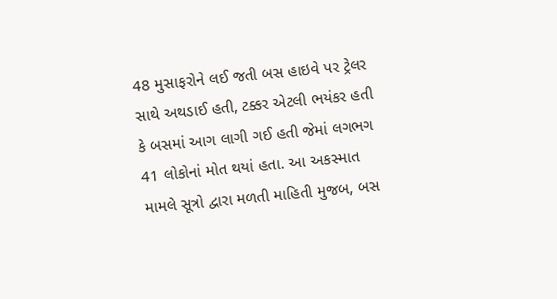48 મુસાફરોને લઈ જતી બસ હાઇવે પર ટ્રેલર સાથે અથડાઈ હતી, ટક્કર એટલી ભયંકર હતી કે બસમાં આગ લાગી ગઈ હતી જેમાં લગભગ 41 લોકોનાં મોત થયાં હતા. આ અકસ્માત મામલે સૂત્રો દ્વારા મળતી માહિતી મુજબ, બસ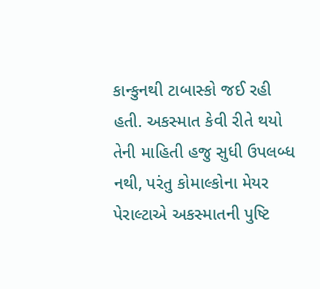કાન્કુનથી ટાબાસ્કો જઈ રહી હતી. અકસ્માત કેવી રીતે થયો તેની માહિતી હજુ સુધી ઉપલબ્ધ નથી, પરંતુ કોમાલ્કોના મેયર પેરાલ્ટાએ અકસ્માતની પુષ્ટિ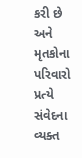કરી છે અને મૃતકોના પરિવારો પ્રત્યે સંવેદના વ્યક્ત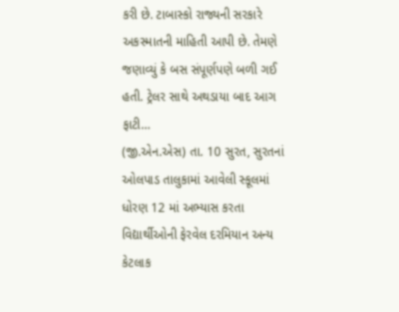કરી છે. ટાબાસ્કો રાજ્યની સરકારે અકસ્માતની માહિતી આપી છે. તેમણે જણાવ્યું કે બસ સંપૂર્ણપણે બળી ગઈ હતી. ટ્રેલર સાથે અથડાયા બાદ આગ ફાટી…
(જી.એન.એસ) તા. 10 સુરત, સુરતનાં ઓલપાડ તાલુકામાં આવેલી સ્કૂલમાં ધોરણ 12 માં અભ્યાસ કરતા વિદ્યાર્થીઓની ફેરવેલ દરમિયાન અન્ય કેટલાક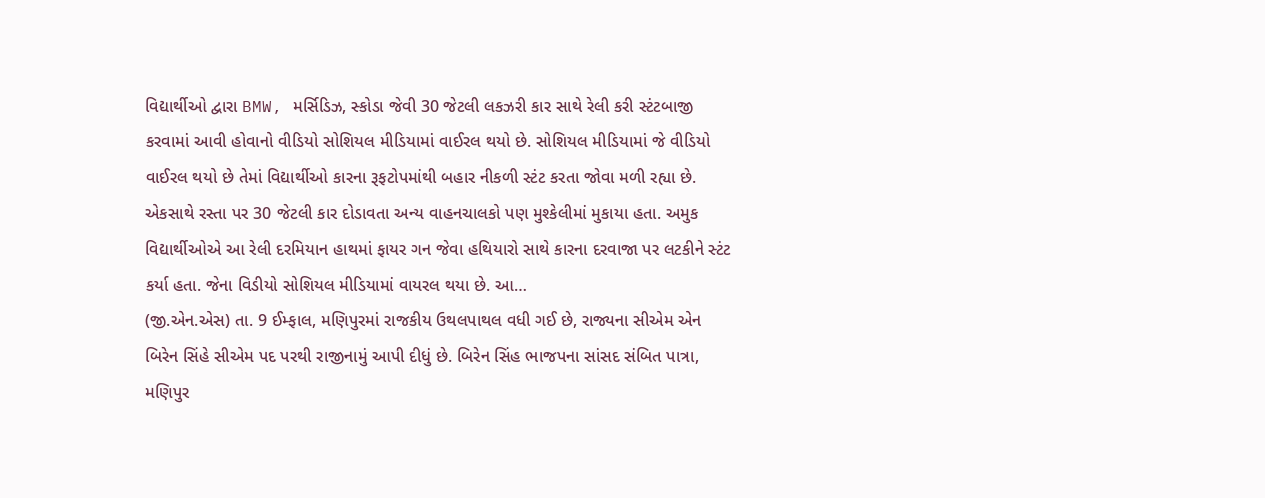વિદ્યાર્થીઓ દ્વારા BMW, મર્સિડિઝ, સ્કોડા જેવી 30 જેટલી લકઝરી કાર સાથે રેલી કરી સ્ટંટબાજી કરવામાં આવી હોવાનો વીડિયો સોશિયલ મીડિયામાં વાઈરલ થયો છે. સોશિયલ મીડિયામાં જે વીડિયો વાઈરલ થયો છે તેમાં વિદ્યાર્થીઓ કારના રૂફટોપમાંથી બહાર નીકળી સ્ટંટ કરતા જોવા મળી રહ્યા છે. એકસાથે રસ્તા પર 30 જેટલી કાર દોડાવતા અન્ય વાહનચાલકો પણ મુશ્કેલીમાં મુકાયા હતા. અમુક વિદ્યાર્થીઓએ આ રેલી દરમિયાન હાથમાં ફાયર ગન જેવા હથિયારો સાથે કારના દરવાજા પર લટકીને સ્ટંટ કર્યા હતા. જેના વિડીયો સોશિયલ મીડિયામાં વાયરલ થયા છે. આ…
(જી.એન.એસ) તા. 9 ઈમ્ફાલ, મણિપુરમાં રાજકીય ઉથલપાથલ વધી ગઈ છે, રાજ્યના સીએમ એન બિરેન સિંહે સીએમ પદ પરથી રાજીનામું આપી દીધું છે. બિરેન સિંહ ભાજપના સાંસદ સંબિત પાત્રા, મણિપુર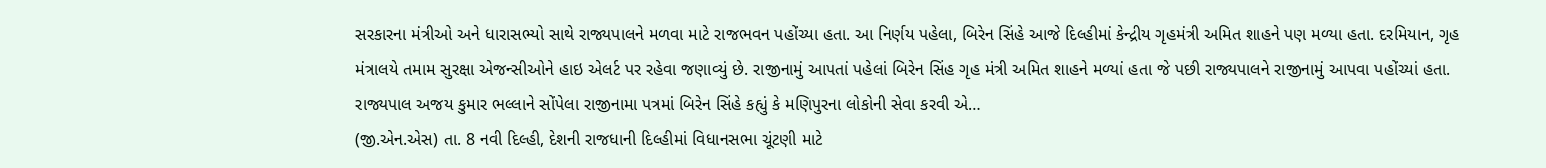સરકારના મંત્રીઓ અને ધારાસભ્યો સાથે રાજ્યપાલને મળવા માટે રાજભવન પહોંચ્યા હતા. આ નિર્ણય પહેલા, બિરેન સિંહે આજે દિલ્હીમાં કેન્દ્રીય ગૃહમંત્રી અમિત શાહને પણ મળ્યા હતા. દરમિયાન, ગૃહ મંત્રાલયે તમામ સુરક્ષા એજન્સીઓને હાઇ એલર્ટ પર રહેવા જણાવ્યું છે. રાજીનામું આપતાં પહેલાં બિરેન સિંહ ગૃહ મંત્રી અમિત શાહને મળ્યાં હતા જે પછી રાજ્યપાલને રાજીનામું આપવા પહોંચ્યાં હતા. રાજ્યપાલ અજય કુમાર ભલ્લાને સોંપેલા રાજીનામા પત્રમાં બિરેન સિંહે કહ્યું કે મણિપુરના લોકોની સેવા કરવી એ…
(જી.એન.એસ) તા. 8 નવી દિલ્હી, દેશની રાજધાની દિલ્હીમાં વિધાનસભા ચૂંટણી માટે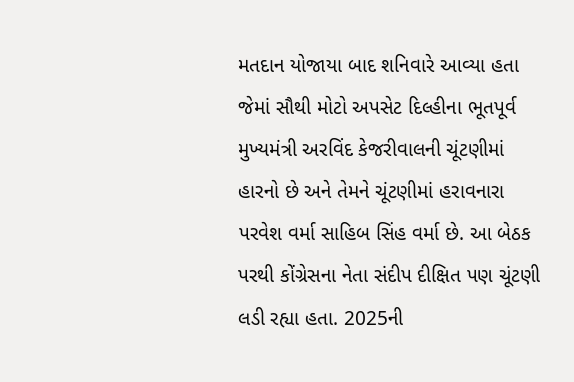મતદાન યોજાયા બાદ શનિવારે આવ્યા હતા જેમાં સૌથી મોટો અપસેટ દિલ્હીના ભૂતપૂર્વ મુખ્યમંત્રી અરવિંદ કેજરીવાલની ચૂંટણીમાં હારનો છે અને તેમને ચૂંટણીમાં હરાવનારા પરવેશ વર્મા સાહિબ સિંહ વર્મા છે. આ બેઠક પરથી કોંગ્રેસના નેતા સંદીપ દીક્ષિત પણ ચૂંટણી લડી રહ્યા હતા. 2025ની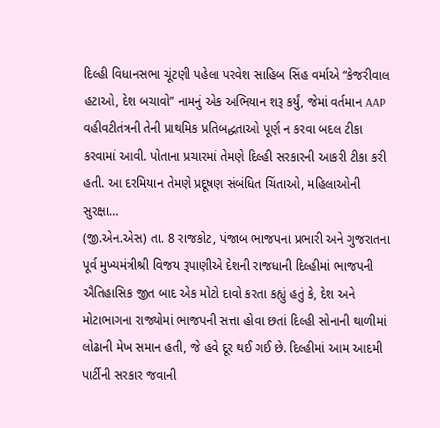દિલ્હી વિધાનસભા ચૂંટણી પહેલા પરવેશ સાહિબ સિંહ વર્માએ “કેજરીવાલ હટાઓ, દેશ બચાવો” નામનું એક અભિયાન શરૂ કર્યું, જેમાં વર્તમાન AAP વહીવટીતંત્રની તેની પ્રાથમિક પ્રતિબદ્ધતાઓ પૂર્ણ ન કરવા બદલ ટીકા કરવામાં આવી. પોતાના પ્રચારમાં તેમણે દિલ્હી સરકારની આકરી ટીકા કરી હતી. આ દરમિયાન તેમણે પ્રદૂષણ સંબંધિત ચિંતાઓ, મહિલાઓની સુરક્ષા…
(જી.એન.એસ) તા. 8 રાજકોટ, પંજાબ ભાજપના પ્રભારી અને ગુજરાતના પૂર્વ મુખ્યમંત્રીશ્રી વિજય રૂપાણીએ દેશની રાજધાની દિલ્હીમાં ભાજપની ઐતિહાસિક જીત બાદ એક મોટો દાવો કરતા કહ્યું હતું કે, દેશ અને મોટાભાગના રાજ્યોમાં ભાજપની સત્તા હોવા છતાં દિલ્હી સોનાની થાળીમાં લોઢાની મેખ સમાન હતી, જે હવે દૂર થઈ ગઈ છે. દિલ્હીમાં આમ આદમી પાર્ટીની સરકાર જવાની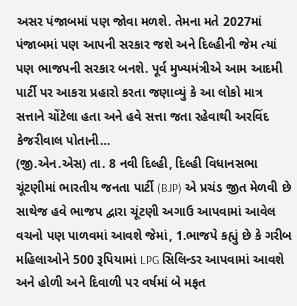અસર પંજાબમાં પણ જોવા મળશે. તેમના મતે 2027માં પંજાબમાં પણ આપની સરકાર જશે અને દિલ્હીની જેમ ત્યાં પણ ભાજપની સરકાર બનશે. પૂર્વ મુખ્યમંત્રીએ આમ આદમી પાર્ટી પર આકરા પ્રહારો કરતા જણાવ્યું કે આ લોકો માત્ર સત્તાને ચોંટેલા હતા અને હવે સત્તા જતા રહેવાથી અરવિંદ કેજરીવાલ પોતાની…
(જી.એન.એસ) તા. 8 નવી દિલ્હી, દિલ્હી વિધાનસભા ચૂંટણીમાં ભારતીય જનતા પાર્ટી (BJP) એ પ્રચંડ જીત મેળવી છે સાથેજ હવે ભાજપ દ્વારા ચૂંટણી અગાઉ આપવામાં આવેલ વચનો પણ પાળવમાં આવશે જેમાં, 1.ભાજપે કહ્યું છે કે ગરીબ મહિલાઓને 500 રૂપિયામાં LPG સિલિન્ડર આપવામાં આવશે અને હોળી અને દિવાળી પર વર્ષમાં બે મફત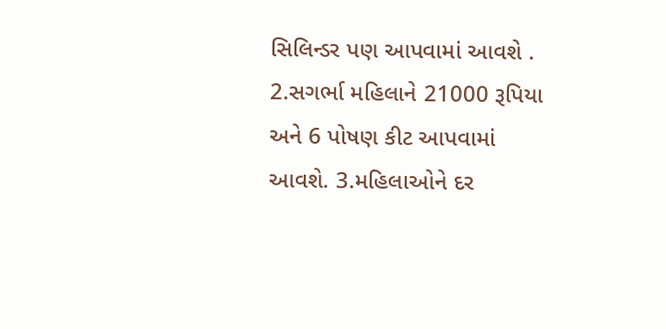સિલિન્ડર પણ આપવામાં આવશે . 2.સગર્ભા મહિલાને 21000 રૂપિયા અને 6 પોષણ કીટ આપવામાં આવશે. 3.મહિલાઓને દર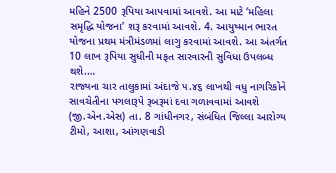મહિને 2500 રૂપિયા આપવામાં આવશે. આ માટે ‘મહિલા સમૃદ્ધિ યોજના’ શરૂ કરવામાં આવશે. 4. આયુષ્માન ભારત યોજના પ્રથમ મંત્રીમંડળમાં લાગુ કરવામાં આવશે. આ અંતર્ગત 10 લાખ રૂપિયા સુધીની મફત સારવારની સુવિધા ઉપલબ્ધ થશે.…
રાજ્યના ચાર તાલુકામાં અંદાજે ૫.૪૬ લાખથી વધુ નાગરિકોને સાવચેતીના પગલારૂપે રૂબરૂમાં દવા ગળાવવામાં આવશે (જી.એન.એસ) તા. 8 ગાંધીનગર, સંબંધિત જિલ્લા આરોગ્ય ટીમો, આશા, આંગણવાડી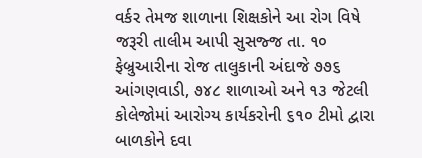વર્કર તેમજ શાળાના શિક્ષકોને આ રોગ વિષે જરૂરી તાલીમ આપી સુસજ્જ તા. ૧૦ ફેબ્રુઆરીના રોજ તાલુકાની અંદાજે ૭૭૬ આંગણવાડી, ૭૪૮ શાળાઓ અને ૧૩ જેટલી કોલેજોમાં આરોગ્ય કાર્યકરોની ૬૧૦ ટીમો દ્વારા બાળકોને દવા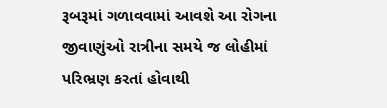રૂબરૂમાં ગળાવવામાં આવશે આ રોગના જીવાણુંઓ રાત્રીના સમયે જ લોહીમાં પરિભ્રણ કરતાં હોવાથી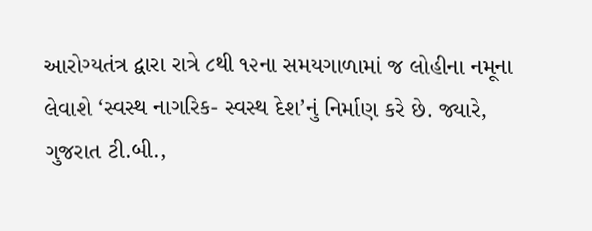આરોગ્યતંત્ર દ્વારા રાત્રે ૮થી ૧૨ના સમયગાળામાં જ લોહીના નમૂના લેવાશે ‘સ્વસ્થ નાગરિક- સ્વસ્થ દેશ’નું નિર્માણ કરે છે. જ્યારે, ગુજરાત ટી.બી.,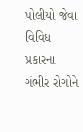પોલીયો જેવા વિવિધ પ્રકારના ગંભીર રોગોને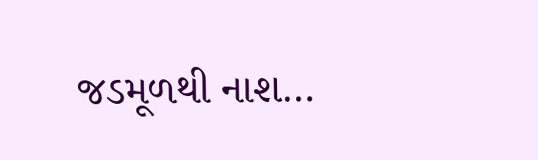જડમૂળથી નાશ…